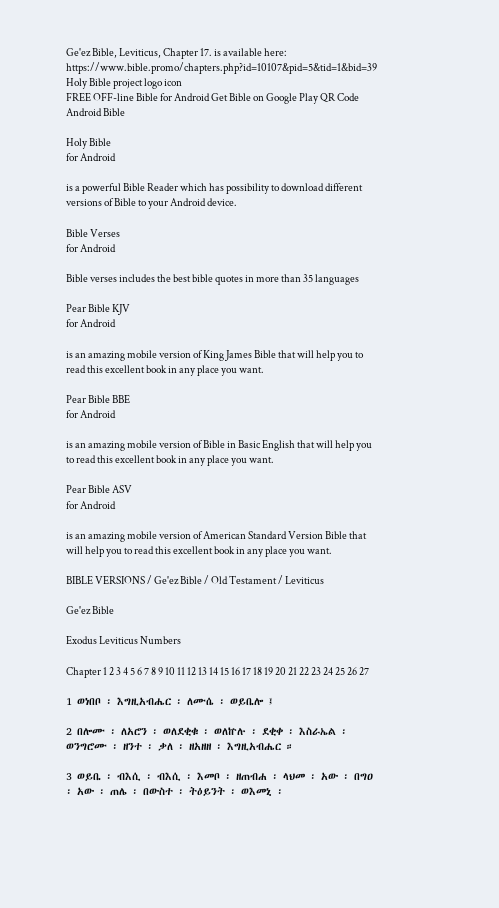Ge'ez Bible, Leviticus, Chapter 17. is available here: https://www.bible.promo/chapters.php?id=10107&pid=5&tid=1&bid=39
Holy Bible project logo icon
FREE OFF-line Bible for Android Get Bible on Google Play QR Code Android Bible

Holy Bible
for Android

is a powerful Bible Reader which has possibility to download different versions of Bible to your Android device.

Bible Verses
for Android

Bible verses includes the best bible quotes in more than 35 languages

Pear Bible KJV
for Android

is an amazing mobile version of King James Bible that will help you to read this excellent book in any place you want.

Pear Bible BBE
for Android

is an amazing mobile version of Bible in Basic English that will help you to read this excellent book in any place you want.

Pear Bible ASV
for Android

is an amazing mobile version of American Standard Version Bible that will help you to read this excellent book in any place you want.

BIBLE VERSIONS / Ge'ez Bible / Old Testament / Leviticus

Ge'ez Bible

Exodus Leviticus Numbers

Chapter 1 2 3 4 5 6 7 8 9 10 11 12 13 14 15 16 17 18 19 20 21 22 23 24 25 26 27

1 ወነበቦ ፡ እግዚአብሔር ፡ ለሙሴ ፡ ወይቤሎ ፤

2 በሎሙ ፡ ለአሮን ፡ ወለደቂቁ ፡ ወለኵሉ ፡ ደቂቀ ፡ እስራኤል ፡ ወንግሮሙ ፡ ዘንተ ፡ ቃለ ፡ ዘአዘዘ ፡ እግዚአብሔር ።

3 ወይቤ ፡ ብእሲ ፡ ብእሲ ፡ እመቦ ፡ ዘጠብሐ ፡ ላህመ ፡ አው ፡ በግዐ ፡ አው ፡ ጠሌ ፡ በውስተ ፡ ትዕይንት ፡ ወእመኒ ፡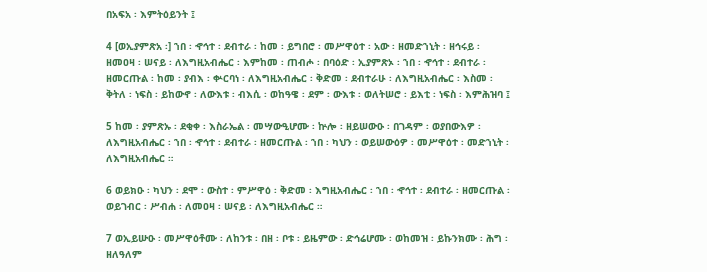በአፍአ ፡ እምትዕይንት ፤

4 [ወኢያምጽአ ፡] ኀበ ፡ ኆኅተ ፡ ደብተራ ፡ ከመ ፡ ይግበሮ ፡ መሥዋዕተ ፡ አው ፡ ዘመድኀኒት ፡ ዘኅሩይ ፡ ዘመዐዛ ፡ ሠናይ ፡ ለእግዚአብሔር ፡ እምከመ ፡ ጠብሖ ፡ በባዕድ ፡ ኢያምጽኦ ፡ ኀበ ፡ ኆኅተ ፡ ደብተራ ፡ ዘመርጡል ፡ ከመ ፡ ያብእ ፡ ቍርባነ ፡ ለእግዚአብሔር ፡ ቅድመ ፡ ደብተራሁ ፡ ለእግዚአብሔር ፡ እስመ ፡ ቅትለ ፡ ነፍስ ፡ ይከውኖ ፡ ለውእቱ ፡ ብእሲ ፡ ወከዓዌ ፡ ደም ፡ ውእቱ ፡ ወለትሠሮ ፡ ይእቲ ፡ ነፍስ ፡ እምሕዝባ ፤

5 ከመ ፡ ያምጽኡ ፡ ደቂቀ ፡ እስራኤል ፡ መሣውዒሆሙ ፡ ኵሎ ፡ ዘይሠውዑ ፡ በገዳም ፡ ወያበውእዎ ፡ ለእግዚአብሔር ፡ ኀበ ፡ ኆኅተ ፡ ደብተራ ፡ ዘመርጡል ፡ ኀበ ፡ ካህን ፡ ወይሠውዕዎ ፡ መሥዋዕተ ፡ መድኀኒት ፡ ለእግዚአብሔር ።

6 ወይክዑ ፡ ካህን ፡ ደሞ ፡ ውስተ ፡ ምሥዋዕ ፡ ቅድመ ፡ እግዚአብሔር ፡ ኀበ ፡ ኆኅተ ፡ ደብተራ ፡ ዘመርጡል ፡ ወይገብር ፡ ሥብሐ ፡ ለመዐዛ ፡ ሠናይ ፡ ለእግዚአብሔር ።

7 ወኢይሡዑ ፡ መሥዋዕቶሙ ፡ ለከንቱ ፡ በዘ ፡ ቦቱ ፡ ይዜምው ፡ ድኅሬሆሙ ፡ ወከመዝ ፡ ይኩንክሙ ፡ ሕግ ፡ ዘለዓለም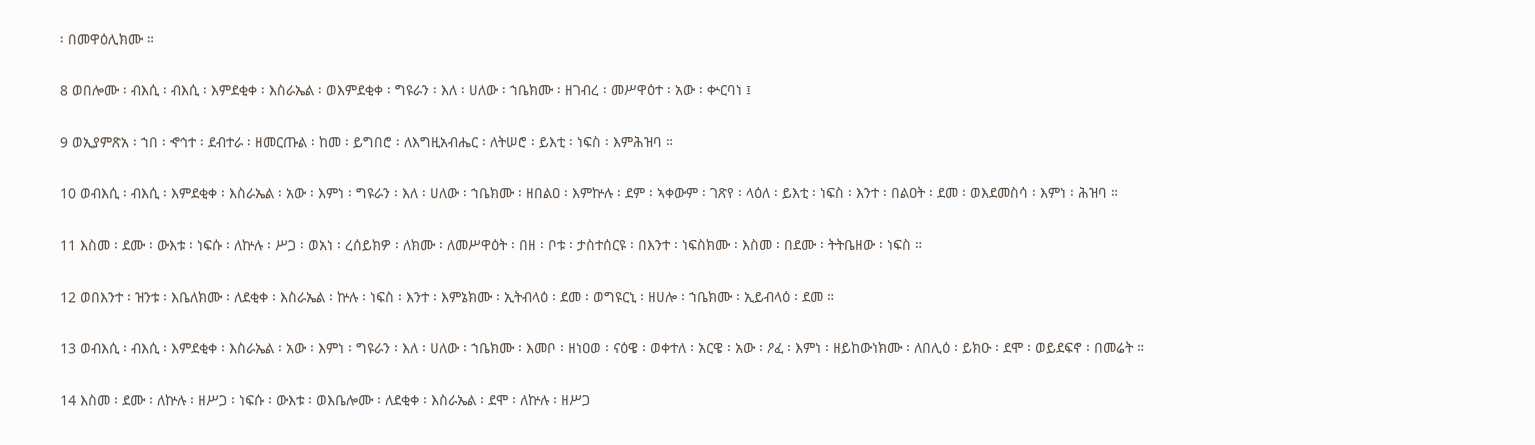፡ በመዋዕሊክሙ ።

8 ወበሎሙ ፡ ብእሲ ፡ ብእሲ ፡ እምደቂቀ ፡ እስራኤል ፡ ወእምደቂቀ ፡ ግዩራን ፡ እለ ፡ ሀለው ፡ ኀቤክሙ ፡ ዘገብረ ፡ መሥዋዕተ ፡ አው ፡ ቍርባነ ፤

9 ወኢያምጽአ ፡ ኀበ ፡ ኆኅተ ፡ ደብተራ ፡ ዘመርጡል ፡ ከመ ፡ ይግበሮ ፡ ለእግዚአብሔር ፡ ለትሠሮ ፡ ይእቲ ፡ ነፍስ ፡ እምሕዝባ ።

10 ወብእሲ ፡ ብእሲ ፡ እምደቂቀ ፡ እስራኤል ፡ አው ፡ እምነ ፡ ግዩራን ፡ እለ ፡ ሀለው ፡ ኀቤክሙ ፡ ዘበልዐ ፡ እምኵሉ ፡ ደም ፡ ኣቀውም ፡ ገጽየ ፡ ላዕለ ፡ ይእቲ ፡ ነፍስ ፡ እንተ ፡ በልዐት ፡ ደመ ፡ ወእደመስሳ ፡ እምነ ፡ ሕዝባ ።

11 እስመ ፡ ደሙ ፡ ውእቱ ፡ ነፍሱ ፡ ለኵሉ ፡ ሥጋ ፡ ወአነ ፡ ረሰይክዎ ፡ ለክሙ ፡ ለመሥዋዕት ፡ በዘ ፡ ቦቱ ፡ ታስተሰርዩ ፡ በእንተ ፡ ነፍስክሙ ፡ እስመ ፡ በደሙ ፡ ትትቤዘው ፡ ነፍስ ።

12 ወበእንተ ፡ ዝንቱ ፡ እቤለክሙ ፡ ለደቂቀ ፡ እስራኤል ፡ ኵሉ ፡ ነፍስ ፡ እንተ ፡ እምኔክሙ ፡ ኢትብላዕ ፡ ደመ ፡ ወግዩርኒ ፡ ዘሀሎ ፡ ኀቤክሙ ፡ ኢይብላዕ ፡ ደመ ።

13 ወብእሲ ፡ ብእሲ ፡ እምደቂቀ ፡ እስራኤል ፡ አው ፡ እምነ ፡ ግዩራን ፡ እለ ፡ ሀለው ፡ ኀቤክሙ ፡ እመቦ ፡ ዘነዐወ ፡ ናዕዌ ፡ ወቀተለ ፡ አርዌ ፡ አው ፡ ዖፈ ፡ እምነ ፡ ዘይከውነክሙ ፡ ለበሊዕ ፡ ይክዑ ፡ ደሞ ፡ ወይደፍኖ ፡ በመሬት ።

14 እስመ ፡ ደሙ ፡ ለኵሉ ፡ ዘሥጋ ፡ ነፍሱ ፡ ውእቱ ፡ ወእቤሎሙ ፡ ለደቂቀ ፡ እስራኤል ፡ ደሞ ፡ ለኵሉ ፡ ዘሥጋ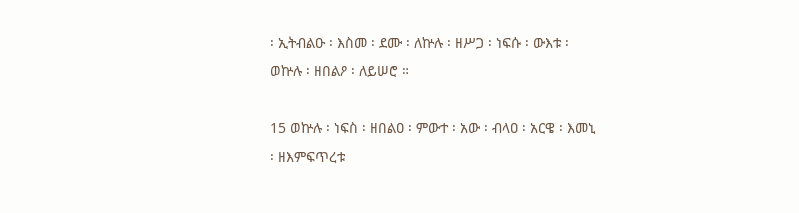፡ ኢትብልዑ ፡ እስመ ፡ ደሙ ፡ ለኵሉ ፡ ዘሥጋ ፡ ነፍሱ ፡ ውእቱ ፡ ወኵሉ ፡ ዘበልዖ ፡ ለይሠሮ ።

15 ወኵሉ ፡ ነፍስ ፡ ዘበልዐ ፡ ምውተ ፡ አው ፡ ብላዐ ፡ አርዌ ፡ እመኒ ፡ ዘእምፍጥረቱ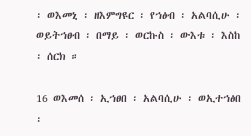፡ ወእመኒ ፡ ዘእምግዩር ፡ የኀፅብ ፡ አልባሲሁ ፡ ወይትኀፀብ ፡ በማይ ፡ ወርኩስ ፡ ውእቱ ፡ እስከ ፡ ሰርክ ።

16 ወእመሰ ፡ ኢኀፀበ ፡ አልባሲሁ ፡ ወኢተኀፅበ ፡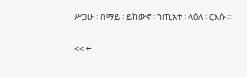ሥጋሁ ፡ በማይ ፡ ይከውኖ ፡ ኀጢአተ ፡ ላዕለ ፡ ርእሱ ።

<< ←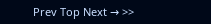Prev Top Next → >>